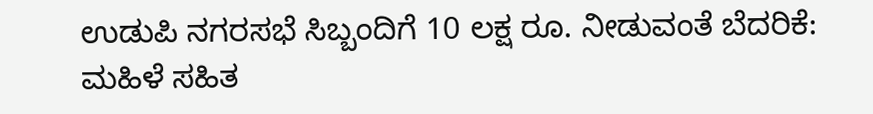ಉಡುಪಿ ನಗರಸಭೆ ಸಿಬ್ಬಂದಿಗೆ 10 ಲಕ್ಷ ರೂ. ನೀಡುವಂತೆ ಬೆದರಿಕೆ: ಮಹಿಳೆ ಸಹಿತ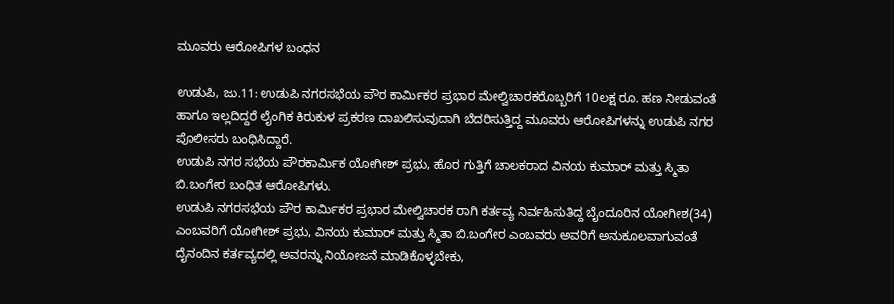ಮೂವರು ಆರೋಪಿಗಳ ಬಂಧನ

ಉಡುಪಿ, ಜು.11: ಉಡುಪಿ ನಗರಸಭೆಯ ಪೌರ ಕಾರ್ಮಿಕರ ಪ್ರಭಾರ ಮೇಲ್ವಿಚಾರಕರೊಬ್ಬರಿಗೆ 10ಲಕ್ಷ ರೂ. ಹಣ ನೀಡುವಂತೆ ಹಾಗೂ ಇಲ್ಲದಿದ್ದರೆ ಲೈಂಗಿಕ ಕಿರುಕುಳ ಪ್ರಕರಣ ದಾಖಲಿಸುವುದಾಗಿ ಬೆದರಿಸುತ್ತಿದ್ದ ಮೂವರು ಆರೋಪಿಗಳನ್ನು ಉಡುಪಿ ನಗರ ಪೊಲೀಸರು ಬಂಧಿಸಿದ್ದಾರೆ.
ಉಡುಪಿ ನಗರ ಸಭೆಯ ಪೌರಕಾರ್ಮಿಕ ಯೋಗೀಶ್ ಪ್ರಭು, ಹೊರ ಗುತ್ತಿಗೆ ಚಾಲಕರಾದ ವಿನಯ ಕುಮಾರ್ ಮತ್ತು ಸ್ಮಿತಾ ಬಿ.ಬಂಗೇರ ಬಂಧಿತ ಆರೋಪಿಗಳು.
ಉಡುಪಿ ನಗರಸಭೆಯ ಪೌರ ಕಾರ್ಮಿಕರ ಪ್ರಭಾರ ಮೇಲ್ವಿಚಾರಕ ರಾಗಿ ಕರ್ತವ್ಯ ನಿರ್ವಹಿಸುತಿದ್ದ ಬೈಂದೂರಿನ ಯೋಗೀಶ(34) ಎಂಬವರಿಗೆ ಯೋಗೀಶ್ ಪ್ರಭು, ವಿನಯ ಕುಮಾರ್ ಮತ್ತು ಸ್ಮಿತಾ ಬಿ.ಬಂಗೇರ ಎಂಬವರು ಅವರಿಗೆ ಅನುಕೂಲವಾಗುವಂತೆ ದೈನಂದಿನ ಕರ್ತವ್ಯದಲ್ಲಿ ಅವರನ್ನು ನಿಯೋಜನೆ ಮಾಡಿಕೊಳ್ಳಬೇಕು,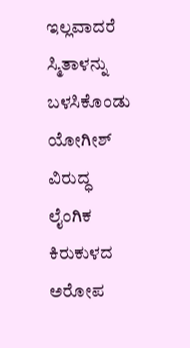ಇಲ್ಲವಾದರೆ ಸ್ಮಿತಾಳನ್ನು ಬಳಸಿಕೊಂಡು ಯೋಗೀಶ್ ವಿರುದ್ಧ ಲೈಂಗಿಕ ಕಿರುಕುಳದ ಅರೋಪ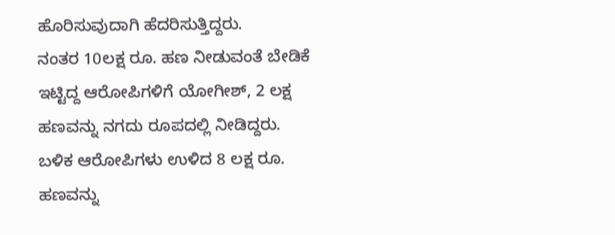ಹೊರಿಸುವುದಾಗಿ ಹೆದರಿಸುತ್ತಿದ್ದರು.
ನಂತರ 10ಲಕ್ಷ ರೂ. ಹಣ ನೀಡುವಂತೆ ಬೇಡಿಕೆ ಇಟ್ಟಿದ್ದ ಆರೋಪಿಗಳಿಗೆ ಯೋಗೀಶ್, 2 ಲಕ್ಷ ಹಣವನ್ನು ನಗದು ರೂಪದಲ್ಲಿ ನೀಡಿದ್ದರು. ಬಳಿಕ ಆರೋಪಿಗಳು ಉಳಿದ 8 ಲಕ್ಷ ರೂ. ಹಣವನ್ನು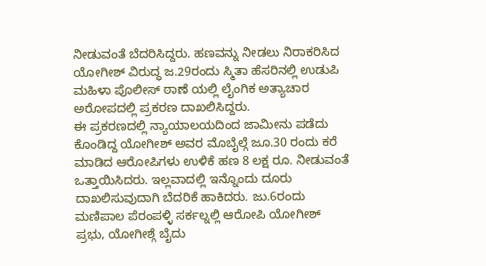ನೀಡುವಂತೆ ಬೆದರಿಸಿದ್ದರು. ಹಣವನ್ನು ನೀಡಲು ನಿರಾಕರಿಸಿದ ಯೋಗೀಶ್ ವಿರುದ್ಧ ಜ.29ರಂದು ಸ್ಮಿತಾ ಹೆಸರಿನಲ್ಲಿ ಉಡುಪಿ ಮಹಿಳಾ ಪೊಲೀಸ್ ಠಾಣೆ ಯಲ್ಲಿ ಲೈಂಗಿಕ ಅತ್ಯಾಚಾರ ಅರೋಪದಲ್ಲಿ ಪ್ರಕರಣ ದಾಖಲಿಸಿದ್ದರು.
ಈ ಪ್ರಕರಣದಲ್ಲಿ ನ್ಯಾಯಾಲಯದಿಂದ ಜಾಮೀನು ಪಡೆದು ಕೊಂಡಿದ್ದ ಯೋಗೀಶ್ ಅವರ ಮೊಬೈಲ್ಗೆ ಜೂ.30 ರಂದು ಕರೆ ಮಾಡಿದ ಆರೋಪಿಗಳು ಉಳಿಕೆ ಹಣ 8 ಲಕ್ಷ ರೂ. ನೀಡುವಂತೆ ಒತ್ತಾಯಿಸಿದರು. ಇಲ್ಲವಾದಲ್ಲಿ ಇನ್ನೊಂದು ದೂರು ದಾಖಲಿಸುವುದಾಗಿ ಬೆದರಿಕೆ ಹಾಕಿದರು. ಜು.6ರಂದು ಮಣಿಪಾಲ ಪೆರಂಪಳ್ಳಿ ಸರ್ಕಲ್ನಲ್ಲಿ ಆರೋಪಿ ಯೋಗೀಶ್ ಪ್ರಭು, ಯೋಗೀಶ್ಗೆ ಬೈದು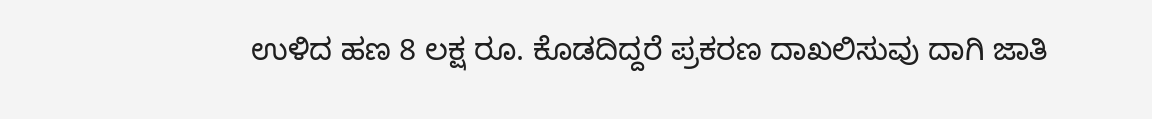ಉಳಿದ ಹಣ 8 ಲಕ್ಷ ರೂ. ಕೊಡದಿದ್ದರೆ ಪ್ರಕರಣ ದಾಖಲಿಸುವು ದಾಗಿ ಜಾತಿ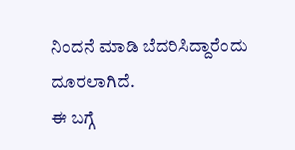ನಿಂದನೆ ಮಾಡಿ ಬೆದರಿಸಿದ್ದಾರೆಂದು ದೂರಲಾಗಿದೆ.
ಈ ಬಗ್ಗೆ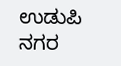ಉಡುಪಿ ನಗರ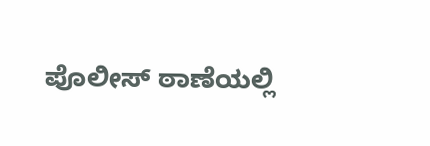ಪೊಲೀಸ್ ಠಾಣೆಯಲ್ಲಿ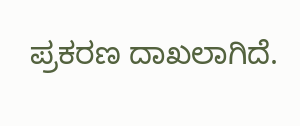ಪ್ರಕರಣ ದಾಖಲಾಗಿದೆ.